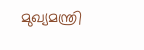മുഖ്യമന്ത്രി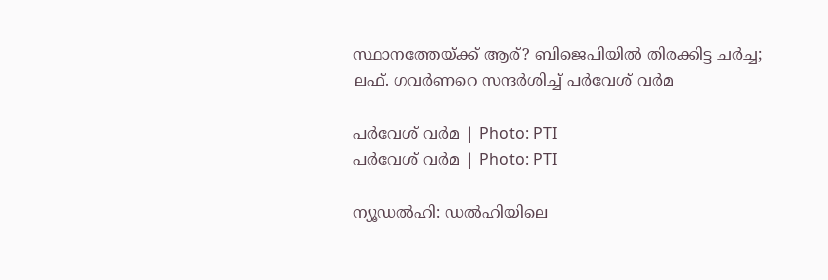സ്ഥാനത്തേയ്ക്ക് ആര്? ബിജെപിയിൽ തിരക്കിട്ട ചർച്ച; ലഫ്. ഗവർണറെ സന്ദർശിച്ച് പർവേശ് വർമ

പര്‍വേശ് വര്‍മ | Photo: PTI
പര്‍വേശ് വര്‍മ | Photo: PTI

ന്യൂഡല്‍ഹി: ഡല്‍ഹിയിലെ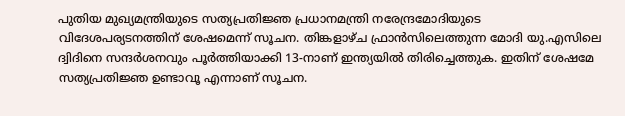പുതിയ മുഖ്യമന്ത്രിയുടെ സത്യപ്രതിജ്ഞ പ്രധാനമന്ത്രി നരേന്ദ്രമോദിയുടെ വിദേശപര്യടനത്തിന് ശേഷമെന്ന് സൂചന. തിങ്കളാഴ്ച ഫ്രാന്‍സിലെത്തുന്ന മോദി യു.എസിലെ ദ്വിദിനെ സന്ദര്‍ശനവും പൂര്‍ത്തിയാക്കി 13-നാണ് ഇന്ത്യയില്‍ തിരിച്ചെത്തുക. ഇതിന് ശേഷമേ സത്യപ്രതിജ്ഞ ഉണ്ടാവൂ എന്നാണ് സൂചന.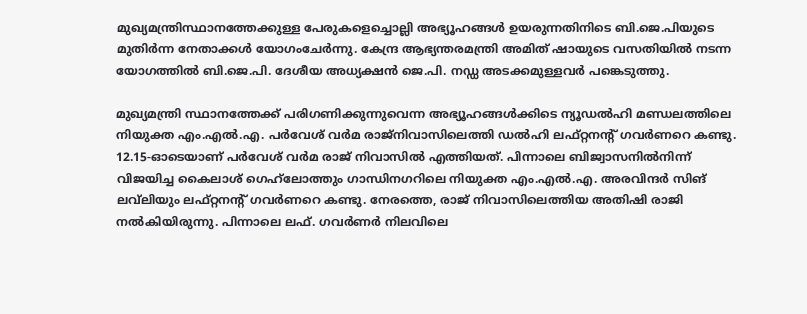മുഖ്യമന്ത്രിസ്ഥാനത്തേക്കുള്ള പേരുകളെച്ചൊല്ലി അഭ്യൂഹങ്ങള്‍ ഉയരുന്നതിനിടെ ബി.ജെ.പിയുടെ മുതിര്‍ന്ന നേതാക്കള്‍ യോഗംചേര്‍ന്നു. കേന്ദ്ര ആഭ്യന്തരമന്ത്രി അമിത് ഷായുടെ വസതിയില്‍ നടന്ന യോഗത്തില്‍ ബി.ജെ.പി. ദേശീയ അധ്യക്ഷന്‍ ജെ.പി. നഡ്ഡ അടക്കമുള്ളവര്‍ പങ്കെടുത്തു.

മുഖ്യമന്ത്രി സ്ഥാനത്തേക്ക് പരിഗണിക്കുന്നുവെന്ന അഭ്യൂഹങ്ങള്‍ക്കിടെ ന്യൂഡല്‍ഹി മണ്ഡലത്തിലെ നിയുക്ത എം.എല്‍.എ. പര്‍വേശ് വര്‍മ രാജ്‌നിവാസിലെത്തി ഡല്‍ഹി ലഫ്റ്റനന്റ് ഗവര്‍ണറെ കണ്ടു. 12.15-ഓടെയാണ് പര്‍വേശ് വര്‍മ രാജ് നിവാസില്‍ എത്തിയത്. പിന്നാലെ ബിജ്വാസനില്‍നിന്ന് വിജയിച്ച കൈലാശ് ഗെഹ്‌ലോത്തും ഗാന്ധിനഗറിലെ നിയുക്ത എം.എല്‍.എ. അരവിന്ദര്‍ സിങ് ലവ്‌ലിയും ലഫ്റ്റനന്റ് ഗവര്‍ണറെ കണ്ടു. നേരത്തെ, രാജ് നിവാസിലെത്തിയ അതിഷി രാജി നല്‍കിയിരുന്നു. പിന്നാലെ ലഫ്. ഗവര്‍ണര്‍ നിലവിലെ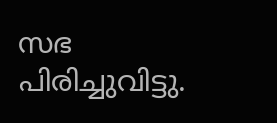സഭ പിരിച്ചുവിട്ടു.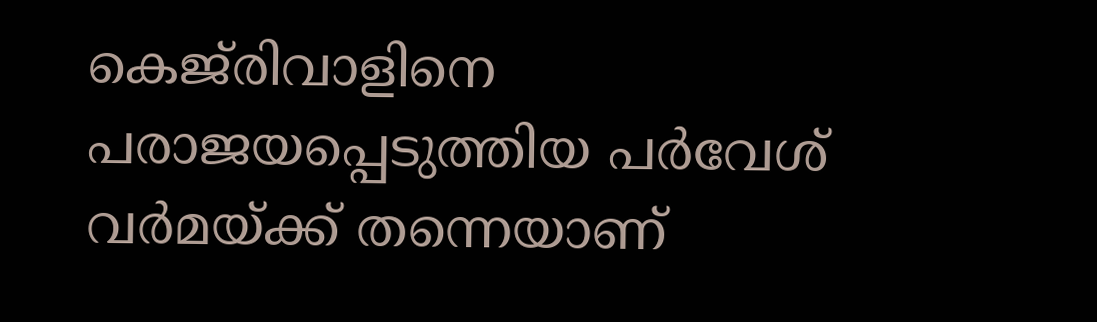കെജ്‌രിവാളിനെ പരാജയപ്പെടുത്തിയ പര്‍വേശ് വര്‍മയ്ക്ക് തന്നെയാണ്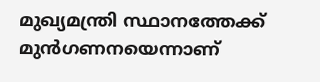മുഖ്യമന്ത്രി സ്ഥാനത്തേക്ക് മുന്‍ഗണനയെന്നാണ്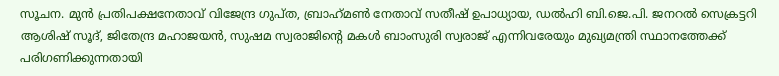സൂചന. മുന്‍ പ്രതിപക്ഷനേതാവ് വിജേന്ദ്ര ഗുപ്ത, ബ്രാഹ്‌മണ്‍ നേതാവ് സതീഷ് ഉപാധ്യായ, ഡല്‍ഹി ബി.ജെ.പി. ജനറല്‍ സെക്രട്ടറി ആശിഷ് സൂദ്, ജിതേന്ദ്ര മഹാജയന്‍, സുഷമ സ്വരാജിന്റെ മകള്‍ ബാംസുരി സ്വരാജ് എന്നിവരേയും മുഖ്യമന്ത്രി സ്ഥാനത്തേക്ക് പരിഗണിക്കുന്നതായി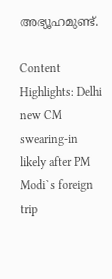അഭ്യൂഹമുണ്ട്.

Content Highlights: Delhi new CM swearing-in likely after PM Modi`s foreign trip